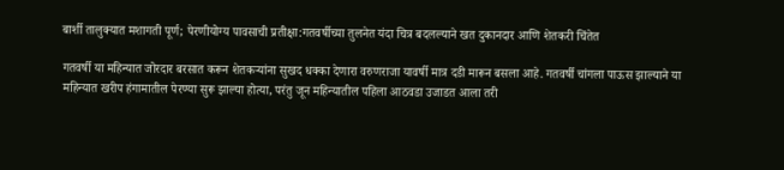बार्शी तालुक्यात मशागती पूर्ण; पेरणीयोग्य पावसाची प्रतीक्षा:गतवर्षीच्या तुलनेत यंदा चित्र बदलल्याने खत दुकानदार आणि शेतकरी चिंतेत

गतवर्षी या महिन्यात जोरदार बरसात करून शेतकऱ्यांना सुखद धक्का देणारा वरुणराजा यावर्षी मात्र दडी मारून बसला आहे. गतवर्षी चांगला पाऊस झाल्याने या महिन्यात खरीप हंगामातील पेरण्या सुरू झाल्या होत्या, परंतु जून महिन्यातील पहिला आठवडा उजाडत आला तरी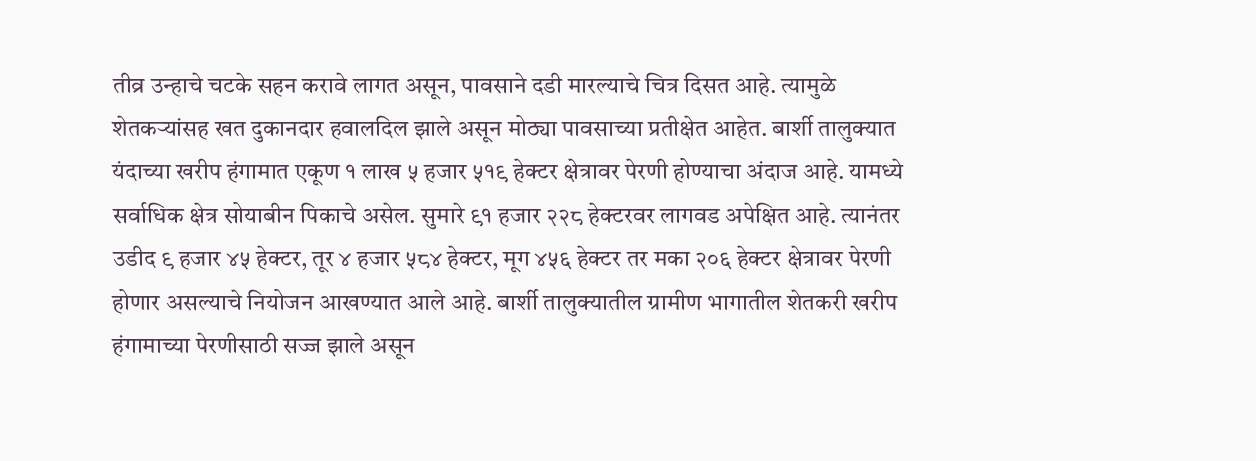तीव्र उन्हाचे चटके सहन करावे लागत असून, पावसाने दडी मारल्याचे चित्र दिसत आहे. त्यामुळे शेतकऱ्यांसह खत दुकानदार हवालदिल झाले असून मोठ्या पावसाच्या प्रतीक्षेत आहेत. बार्शी तालुक्यात यंदाच्या खरीप हंगामात एकूण १ लाख ५ हजार ५१९ हेक्टर क्षेत्रावर पेरणी होण्याचा अंदाज आहे. यामध्ये सर्वाधिक क्षेत्र सोयाबीन पिकाचे असेल. सुमारे ९१ हजार २२८ हेक्टरवर लागवड अपेक्षित आहे. त्यानंतर उडीद ९ हजार ४५ हेक्टर, तूर ४ हजार ५८४ हेक्टर, मूग ४५६ हेक्टर तर मका २०६ हेक्टर क्षेत्रावर पेरणी होणार असल्याचे नियोजन आखण्यात आले आहे. बार्शी तालुक्यातील ग्रामीण भागातील शेतकरी खरीप हंगामाच्या पेरणीसाठी सज्ज झाले असून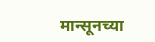मान्सूनच्या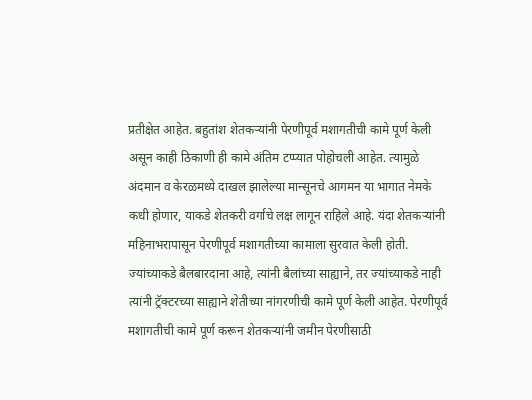प्रतीक्षेत आहेत. बहुतांश शेतकऱ्यांनी पेरणीपूर्व मशागतीची कामे पूर्ण केली असून काही ठिकाणी ही कामे अंतिम टप्प्यात पोहोचली आहेत. त्यामुळे अंदमान व केरळमध्ये दाखल झालेल्या मान्सूनचे आगमन या भागात नेमके कधी होणार, याकडे शेतकरी वर्गाचे लक्ष लागून राहिले आहे. यंदा शेतकऱ्यांनी महिनाभरापासून पेरणीपूर्व मशागतीच्या कामाला सुरवात केली होती. ज्यांच्याकडे बैलबारदाना आहे, त्यांनी बैलांच्या साह्याने, तर ज्यांच्याकडे नाही त्यांनी ट्रॅक्टरच्या साह्याने शेतीच्या नांगरणीची कामे पूर्ण केली आहेत. पेरणीपूर्व मशागतीची कामे पूर्ण करून शेतकऱ्यांनी जमीन पेरणीसाठी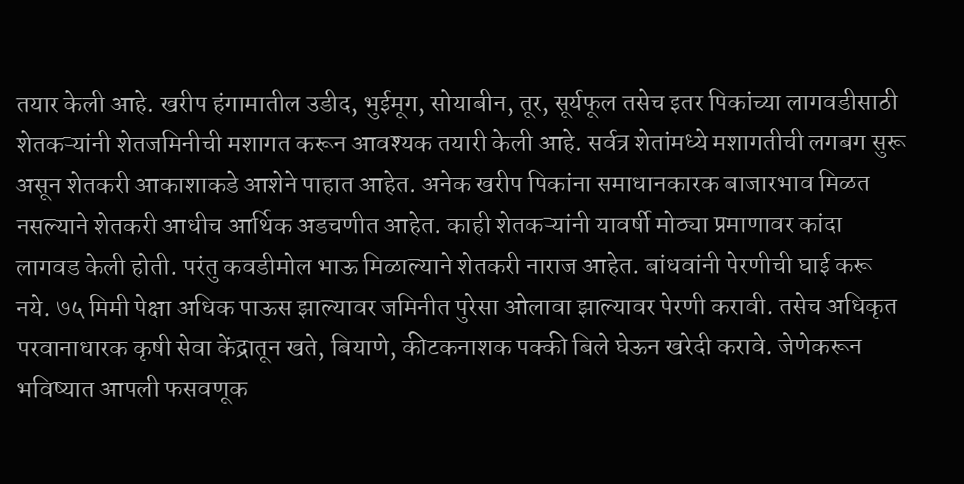तयार केली आहे. खरीप हंगामातील उडीद, भुईमूग, सोयाबीन, तूर, सूर्यफूल तसेच इतर पिकांच्या लागवडीसाठी शेतकऱ्यांनी शेतजमिनीची मशागत करून आवश्यक तयारी केली आहे. सर्वत्र शेतांमध्ये मशागतीची लगबग सुरू असून शेतकरी आकाशाकडे आशेने पाहात आहेत. अनेक खरीप पिकांना समाधानकारक बाजारभाव मिळत नसल्याने शेतकरी आधीच आर्थिक अडचणीत आहेत. काही शेतकऱ्यांनी यावर्षी मोठ्या प्रमाणावर कांदा लागवड केली होती. परंतु कवडीमोल भाऊ मिळाल्याने शेतकरी नाराज आहेत. बांधवांनी पेरणीची घाई करू नये. ७५ मिमी पेक्षा अधिक पाऊस झाल्यावर जमिनीत पुरेसा ओलावा झाल्यावर पेरणी करावी. तसेच अधिकृत परवानाधारक कृषी सेवा केंद्रातून खते, बियाणे, कीटकनाशक पक्की बिले घेऊन खरेदी करावे. जेणेकरून भविष्यात आपली फसवणूक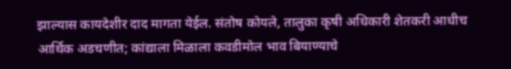झाल्यास कायदेशीर दाद मागता येईल. संतोष कोयले, तालुका कृषी अधिकारी शेतकरी आधीच आर्थिक अडचणीत; कांद्याला मिळाला कवडीमोल भाव बियाण्याचे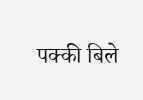पक्की बिले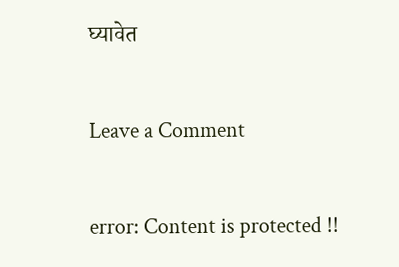घ्यावेत

Leave a Comment

error: Content is protected !!